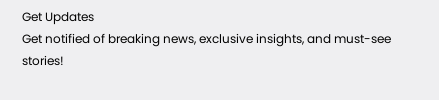Get Updates
Get notified of breaking news, exclusive insights, and must-see stories!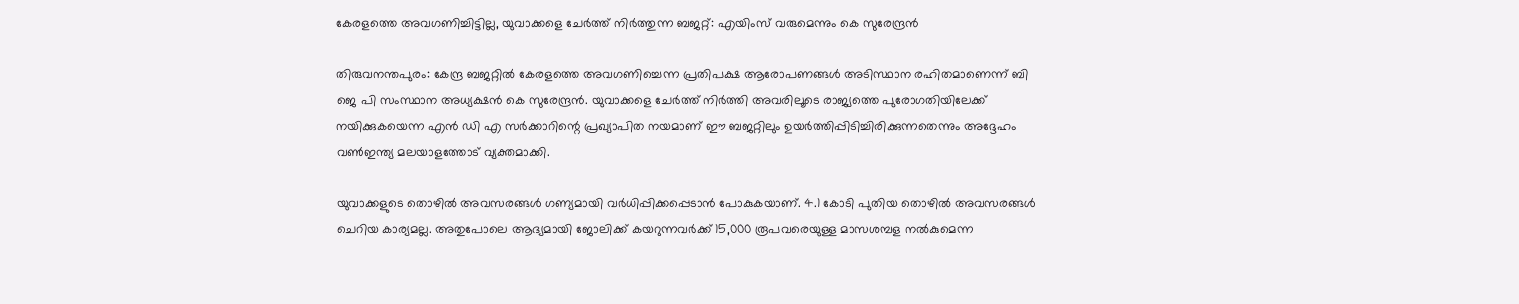കേരളത്തെ അവഗണിച്ചിട്ടില്ല, യുവാക്കളെ ചേർത്ത് നിർത്തുന്ന ബജറ്റ്: എയിംസ് വരുമെന്നും കെ സുരേന്ദ്രന്‍

തിരുവനന്തപുരം: കേന്ദ്ര ബജറ്റില്‍ കേരളത്തെ അവഗണിച്ചെന്ന പ്രതിപക്ഷ ആരോപണങ്ങള്‍ അടിസ്ഥാന രഹിതമാണെന്ന് ബി ജെ പി സംസ്ഥാന അധ്യക്ഷന്‍ കെ സുരേന്ദ്രന്‍. യുവാക്കളെ ചേർത്ത് നിർത്തി അവരിലൂടെ രാജ്യത്തെ പുരോഗതിയിലേക്ക് നയിക്കുകയെന്ന എന്‍ ഡി എ സർക്കാറിന്റെ പ്രഖ്യാപിത നയമാണ് ഈ ബജറ്റിലും ഉയർത്തിപ്പിടിച്ചിരിക്കുന്നതെന്നും അദ്ദേഹം വണ്‍ഇന്ത്യ മലയാളത്തോട് വ്യക്തമാക്കി.

യുവാക്കളുടെ തൊഴില്‍ അവസരങ്ങള്‍ ഗണ്യമായി വർധിപ്പിക്കപ്പെടാന്‍ പോകുകയാണ്. 4.1 കോടി പുതിയ തൊഴില്‍ അവസരങ്ങള്‍ ചെറിയ കാര്യമല്ല. അതുപോലെ ആദ്യമായി ജോലിക്ക് കയറുന്നവര്‍ക്ക് 15,000 രൂപവരെയുള്ള മാസശമ്പള നല്‍കുമെന്ന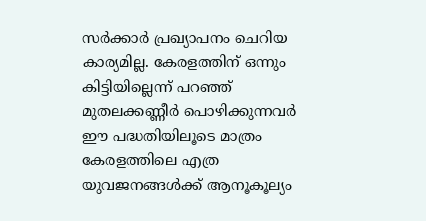സർക്കാർ പ്രഖ്യാപനം ചെറിയ കാര്യമില്ല. കേരളത്തിന് ഒന്നും കിട്ടിയില്ലെന്ന് പറഞ്ഞ് മുതലക്കണ്ണീർ പൊഴിക്കുന്നവർ ഈ പദ്ധതിയിലൂടെ മാത്രം കേരളത്തിലെ എത്ര യുവജനങ്ങള്‍ക്ക് ആനൂകൂല്യം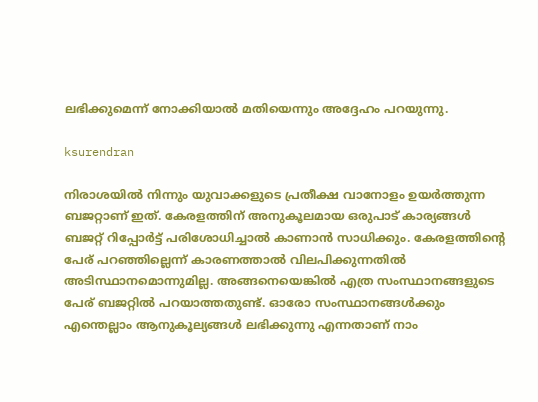ലഭിക്കുമെന്ന് നോക്കിയാല്‍ മതിയെന്നും അദ്ദേഹം പറയുന്നു.

ksurendran

നിരാശയില്‍ നിന്നും യുവാക്കളുടെ പ്രതീക്ഷ വാനോളം ഉയർത്തുന്ന ബജറ്റാണ് ഇത്. കേരളത്തിന് അനുകൂലമായ ഒരുപാട് കാര്യങ്ങള്‍ ബജറ്റ് റിപ്പോർട്ട് പരിശോധിച്ചാല്‍ കാണാന്‍ സാധിക്കും. കേരളത്തിന്റെ പേര് പറഞ്ഞില്ലെന്ന് കാരണത്താല്‍ വിലപിക്കുന്നതില്‍ അടിസ്ഥാനമൊന്നുമില്ല. അങ്ങനെയെങ്കില്‍ എത്ര സംസ്ഥാനങ്ങളുടെ പേര് ബജറ്റില്‍ പറയാത്തതുണ്ട്. ഓരോ സംസ്ഥാനങ്ങള്‍ക്കും എന്തെല്ലാം ആനുകൂല്യങ്ങള്‍ ലഭിക്കുന്നു എന്നതാണ് നാം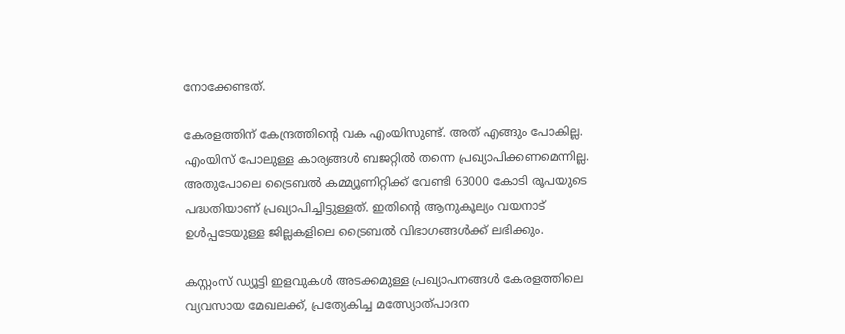നോക്കേണ്ടത്.

കേരളത്തിന് കേന്ദ്രത്തിന്റെ വക എംയിസുണ്ട്. അത് എങ്ങും പോകില്ല. എംയിസ് പോലുള്ള കാര്യങ്ങള്‍ ബജറ്റില്‍ തന്നെ പ്രഖ്യാപിക്കണമെന്നില്ല. അതുപോലെ ട്രൈബല്‍ കമ്മ്യൂണിറ്റിക്ക് വേണ്ടി 63000 കോടി രൂപയുടെ പദ്ധതിയാണ് പ്രഖ്യാപിച്ചിട്ടുള്ളത്. ഇതിന്റെ ആനുകൂല്യം വയനാട് ഉള്‍പ്പടേയുള്ള ജില്ലകളിലെ ട്രൈബല്‍ വിഭാഗങ്ങള്‍ക്ക് ലഭിക്കും.

കസ്റ്റംസ് ഡ്യൂട്ടി ഇളവുകൾ അടക്കമുള്ള പ്രഖ്യാപനങ്ങൾ കേരളത്തിലെ വ്യവസായ മേഖലക്ക്, പ്രത്യേകിച്ച മത്സ്യോത്പാദന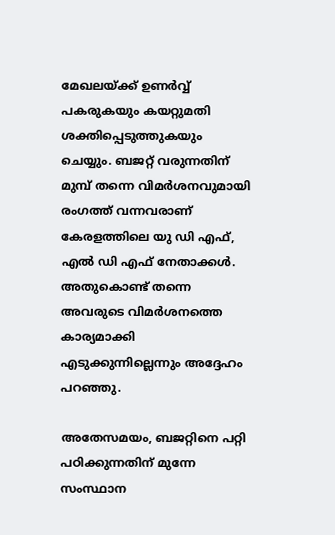മേഖലയ്ക്ക് ഉണർവ്വ് പകരുകയും കയറ്റുമതി ശക്തിപ്പെടുത്തുകയും ചെയ്യും. ബജറ്റ് വരുന്നതിന് മുമ്പ് തന്നെ വിമർശനവുമായി രംഗത്ത് വന്നവരാണ് കേരളത്തിലെ യു ഡി എഫ്, എല്‍ ഡി എഫ് നേതാക്കള്‍. അതുകൊണ്ട് തന്നെ അവരുടെ വിമർശനത്തെ കാര്യമാക്കി എടുക്കുന്നില്ലെന്നും അദ്ദേഹം പറഞ്ഞു.

അതേസമയം, ബജറ്റിനെ പറ്റി പഠിക്കുന്നതിന് മുന്നേ സംസ്ഥാന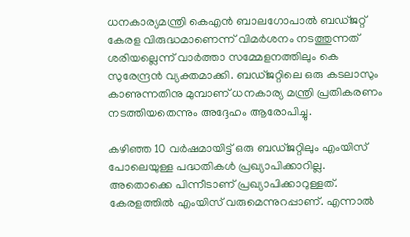ധനകാര്യമന്ത്രി കെഎൻ ബാലഗോപാൽ ബഡ്ജറ്റ് കേരള വിരുദ്ധമാണെന്ന് വിമർശനം നടത്തുന്നത് ശരിയല്ലെന്ന് വാർത്താ സമ്മേളനത്തിലും കെ സുരേന്ദ്രന്‍ വ്യക്തമാക്കി. ബഡ്ജറ്റിലെ ഒരു കടലാസും കാണുന്നതിനു മുമ്പാണ് ധനകാര്യ മന്ത്രി പ്രതികരണം നടത്തിയതെന്നും അദ്ദേഹം ആരോപിച്ചു.

കഴിഞ്ഞ 10 വർഷമായിട്ട് ഒരു ബഡ്ജറ്റിലും എംയിസ് പോലെയുള്ള പദ്ധതികൾ പ്രഖ്യാപിക്കാറില്ല. അതൊക്കെ പിന്നീടാണ് പ്രഖ്യാപിക്കാറുള്ളത്. കേരളത്തിൽ എംയിസ് വരുമെന്നുറപ്പാണ്. എന്നാൽ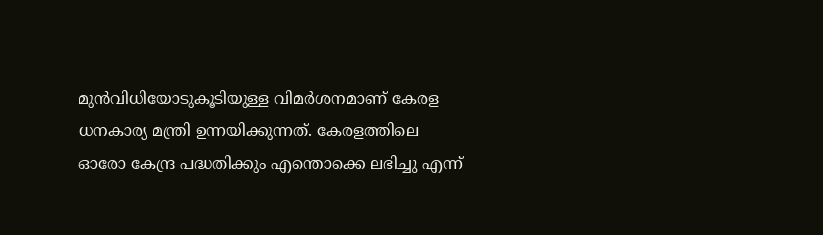മുൻവിധിയോടുകൂടിയുള്ള വിമർശനമാണ് കേരള ധനകാര്യ മന്ത്രി ഉന്നയിക്കുന്നത്. കേരളത്തിലെ ഓരോ കേന്ദ്ര പദ്ധതിക്കും എന്തൊക്കെ ലഭിച്ചു എന്ന്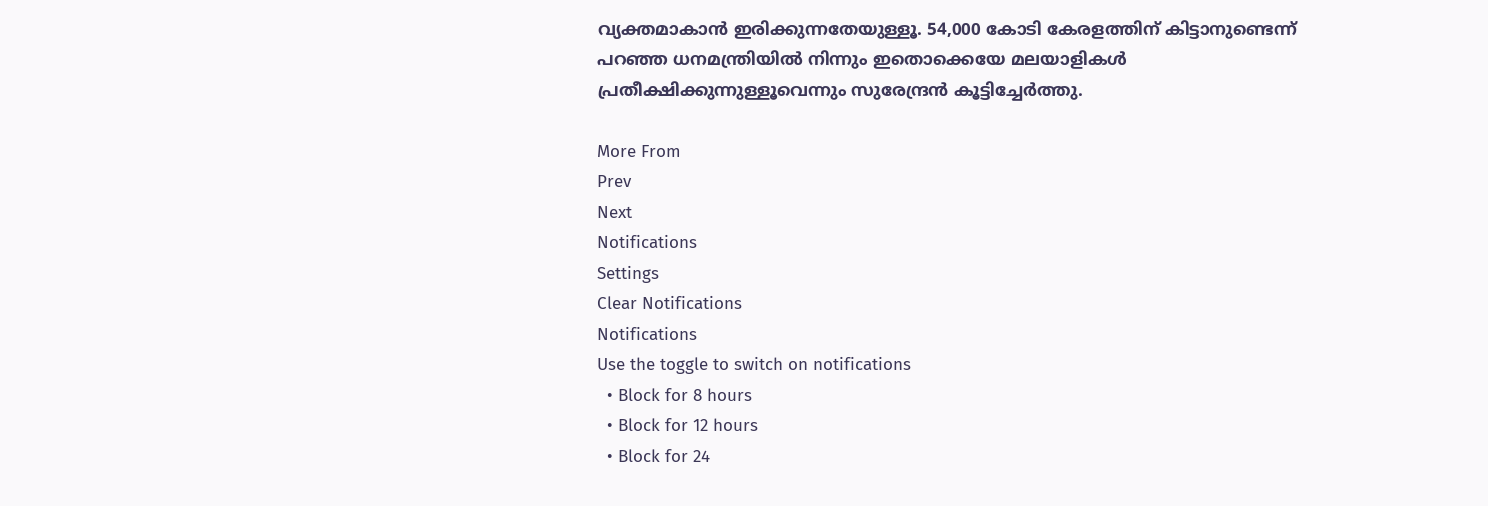വ്യക്തമാകാൻ ഇരിക്കുന്നതേയുള്ളൂ. 54,000 കോടി കേരളത്തിന് കിട്ടാനുണ്ടെന്ന് പറഞ്ഞ ധനമന്ത്രിയിൽ നിന്നും ഇതൊക്കെയേ മലയാളികൾ പ്രതീക്ഷിക്കുന്നുള്ളൂവെന്നും സുരേന്ദ്രൻ കൂട്ടിച്ചേർത്തു.

More From
Prev
Next
Notifications
Settings
Clear Notifications
Notifications
Use the toggle to switch on notifications
  • Block for 8 hours
  • Block for 12 hours
  • Block for 24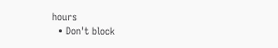hours
  • Don't block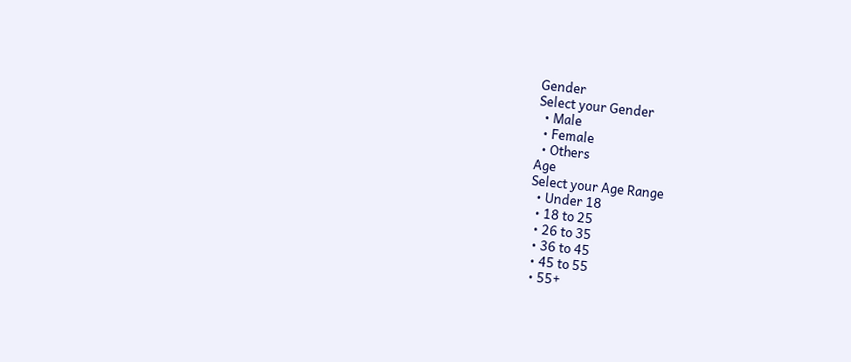Gender
Select your Gender
  • Male
  • Female
  • Others
Age
Select your Age Range
  • Under 18
  • 18 to 25
  • 26 to 35
  • 36 to 45
  • 45 to 55
  • 55+